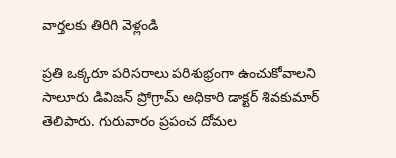వార్తలకు తిరిగి వెళ్లండి

ప్రతి ఒక్కరూ పరిసరాలు పరిశుభ్రంగా ఉంచుకోవాలని సాలూరు డివిజన్ ప్రోగ్రామ్ అధికారి డాక్టర్ శివకుమార్ తెలిపారు. గురువారం ప్రపంచ దోమల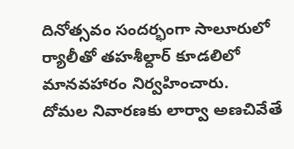దినోత్సవం సందర్భంగా సాలూరులో ర్యాలీతో తహశీల్దార్ కూడలిలో మానవహారం నిర్వహించారు.
దోమల నివారణకు లార్వా అణచివేతే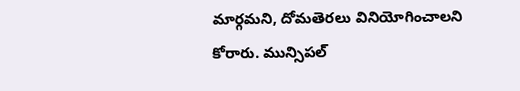మార్గమని, దోమతెరలు వినియోగించాలని కోరారు. మున్సిపల్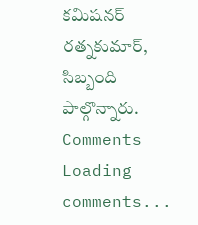కమిషనర్ రత్నకుమార్, సిబ్బంది పాల్గొన్నారు.
Comments
Loading comments...